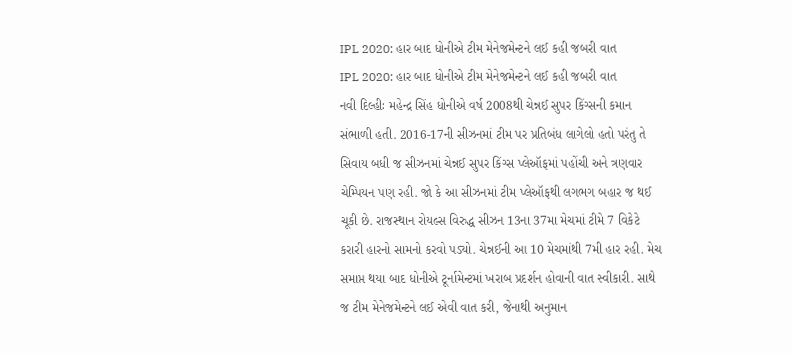IPL 2020: હાર બાદ ધોનીએ ટીમ મેનેજમેન્ટને લઈ કહી જબરી વાત
IPL 2020: હાર બાદ ધોનીએ ટીમ મેનેજમેન્ટને લઈ કહી જબરી વાત
નવી દિલ્હીઃ મહેન્દ્ર સિંહ ધોનીએ વર્ષ 2008થી ચેન્નઈ સુપર કિંગ્સની કમાન સંભાળી હતી. 2016-17ની સીઝનમાં ટીમ પર પ્રતિબંધ લાગેલો હતો પરંતુ તે સિવાય બધી જ સીઝનમાં ચેન્નઈ સુપર કિંગ્સ પ્લેઑફમાં પહોંચી અને ત્રણવાર ચેમ્પિયન પણ રહી. જો કે આ સીઝનમાં ટીમ પ્લેઑફથી લગભગ બહાર જ થઈ ચૂકી છે. રાજસ્થાન રોયલ્સ વિરુદ્ધ સીઝન 13ના 37મા મેચમાં ટીમે 7 વિકેટે કરારી હારનો સામનો કરવો પડ્યો. ચેન્નઈની આ 10 મેચમાંથી 7મી હાર રહી. મેચ સમાપ્ત થયા બાદ ધોનીએ ટૂર્નામેન્ટમાં ખરાબ પ્રદર્શન હોવાની વાત સ્વીકારી. સાથે જ ટીમ મેનેજમેન્ટને લઈ એવી વાત કરી, જેનાથી અનુમાન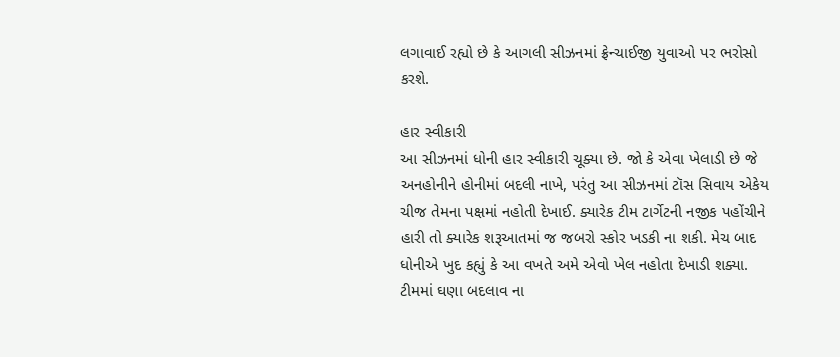લગાવાઈ રહ્યો છે કે આગલી સીઝનમાં ફ્રેન્ચાઈજી યુવાઓ પર ભરોસો કરશે.

હાર સ્વીકારી
આ સીઝનમાં ધોની હાર સ્વીકારી ચૂક્યા છે. જો કે એવા ખેલાડી છે જે અનહોનીને હોનીમાં બદલી નાખે, પરંતુ આ સીઝનમાં ટૉસ સિવાય એકેય ચીજ તેમના પક્ષમાં નહોતી દેખાઈ. ક્યારેક ટીમ ટાર્ગેટની નજીક પહોંચીને હારી તો ક્યારેક શરૂઆતમાં જ જબરો સ્કોર ખડકી ના શકી. મેચ બાદ ધોનીએ ખુદ કહ્યું કે આ વખતે અમે એવો ખેલ નહોતા દેખાડી શક્યા. ટીમમાં ઘણા બદલાવ ના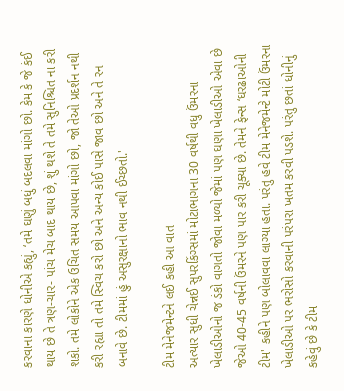કરવાના કારણે ધોનીએ કહ્યું, ‘તમે ઘણું બધું બદલવા માંગો છો. કેમ કે જે કંઈ થાય છે તે ત્રણ-ચાર- પાંચ મેચ બાદ થાય છે, શું થશે તે તમે સુનિશ્ચિત ના કરી શકો. તમે લોકોને એક ઉચિત સમય આપવા માંગો છો, જો તેઓ પ્રદર્શન નથી કરી રહ્યા તો તમે સ્વિચ કરો છો અને અન્ય કોઈ પાસે જાવ છો અને તે રન બનાવે છે. ટીમમાં હું અસુરક્ષાનો ભાવ નથી ઈચ્છતો.'

ટીમ મેનેજમેન્ટને લઈ કહી આ વાત
અત્યાર સુધી ચેન્નઈ સુપરકિંગ્સમાં મોટાભાગના 30 વર્ષથી વધુ ઉંમરના ખેલાડીઓનો જ ડંકો વાગતો જોવા મળ્યો જેમાં પણ ઘણા ખેલાડીઓ એવા છે જેઓ 40-45 વર્ષની ઉંમરને પણ પાર કરી ચૂક્યા છે. તેમને ફેન્સ ‘ઘરઢાઓની ટીમ' કહીને પણ બોલાવવા લાગ્યા હતા. પરંતુ હવે ટીમ મેનેજમેન્ટે મોટી ઉંમરના ખેલાડીઓ પર ભરોસો કરવાની પરંપરા ખતમ કરવી પડશે. પરંતુ છતાં ધોનીનું કહેવું છે કે ટીમ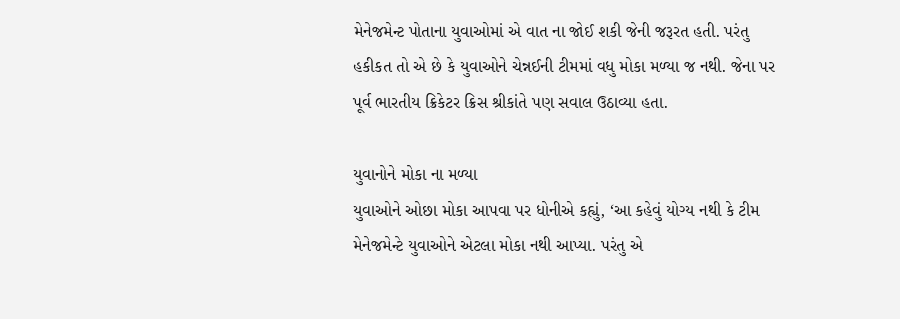મેનેજમેન્ટ પોતાના યુવાઓમાં એ વાત ના જોઈ શકી જેની જરૂરત હતી. પરંતુ હકીકત તો એ છે કે યુવાઓને ચેન્નઈની ટીમમાં વધુ મોકા મળ્યા જ નથી. જેના પર પૂર્વ ભારતીય ક્રિકેટર ક્રિસ શ્રીકાંતે પણ સવાલ ઉઠાવ્યા હતા.

યુવાનોને મોકા ના મળ્યા
યુવાઓને ઓછા મોકા આપવા પર ધોનીએ કહ્યું, ‘આ કહેવું યોગ્ય નથી કે ટીમ મેનેજમેન્ટે યુવાઓને એટલા મોકા નથી આપ્યા. પરંતુ એ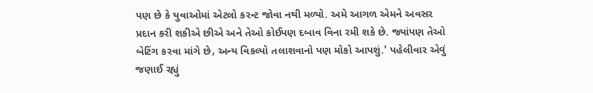પણ છે કે યુવાઓમાં એટલો કરન્ટ જોવા નથી મળ્યો. અમે આગળ એમને અવસર પ્રદાન કરી શકીએ છીએ અને તેઓ કોઈપણ દબાવ વિના રમી શકે છે. જ્યાંપણ તેઓ બેટિંગ કરવા માંગે છે, અન્ય વિકલ્પો તલાશવાનો પણ મોકો આપશું.' પહેલીવાર એવું જણાઈ રહ્યું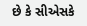છે કે સીએસકે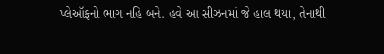પ્લેઑફનો ભાગ નહિ બને. હવે આ સીઝનમાં જે હાલ થયા, તેનાથી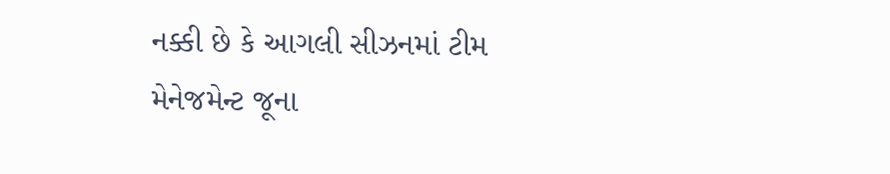નક્કી છે કે આગલી સીઝનમાં ટીમ મેનેજમેન્ટ જૂના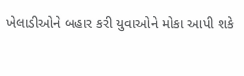ખેલાડીઓને બહાર કરી યુવાઓને મોકા આપી શકે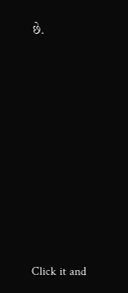છે.












Click it and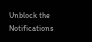Unblock the Notifications